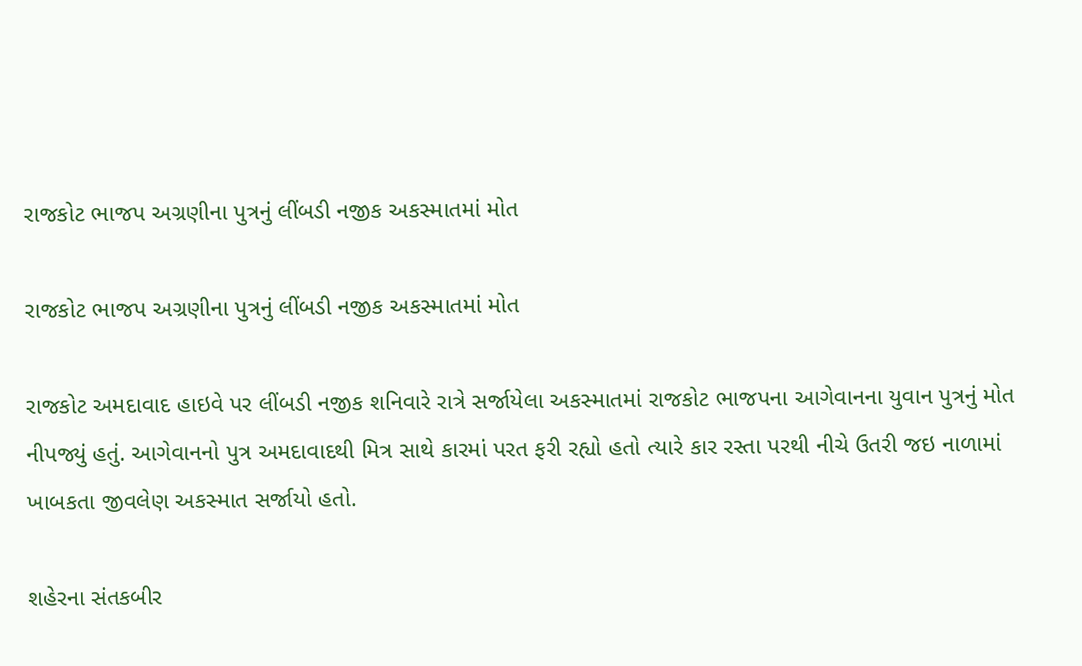રાજકોટ ભાજપ અગ્રણીના પુત્રનું લીંબડી નજીક અકસ્માતમાં મોત

રાજકોટ ભાજપ અગ્રણીના પુત્રનું લીંબડી નજીક અકસ્માતમાં મોત

રાજકોટ અમદાવાદ હાઇવે પર લીંબડી નજીક શનિવારે રાત્રે સર્જાયેલા અકસ્માતમાં રાજકોટ ભાજપના આગેવાનના યુવાન પુત્રનું મોત નીપજ્યું હતું. આગેવાનનો પુત્ર અમદાવાદથી મિત્ર સાથે કારમાં પરત ફરી રહ્યો હતો ત્યારે કાર રસ્તા પરથી નીચે ઉતરી જઇ નાળામાં ખાબકતા જીવલેણ અકસ્માત સર્જાયો હતો.

શહેરના સંતકબીર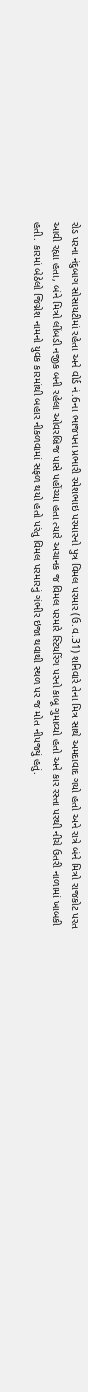રોડ પરના નંદુબાગ સોસાયટીમાં રહેતા અને વોર્ડ નં.6ના ભાજપના પ્રભારી રમેશભાઇ પરમારનો પુત્ર વિમલ પરમાર (ઉ.વ.31) શનિવારે તેના મિત્ર સાથે અમદાવાદ ગયો હતો અને રાત્રે બંને મિત્રો રાજકોટ પરત આવી રહ્યા હતા, બંને મિત્રો લીંબડી નજીક બની રહેલા ઓવરબ્રિજ પાસે પહોંચ્યા હતા ત્યારે અચાનક જ વિમલ પરમારે સ્ટિયરિંગ પરનો કાબૂ ગુમાવ્યો હતો અને કાર રસ્તા પરથી નીચે ઉતરી નાળામાં ખાબકી હતી. કારમાં બેઠેલો જિગ્નેશ નામનો યુવક કારમાંથી બહાર નીકળવામાં સફળ થયો હતો પરંતુ વિમલ પરમારનું ગંભીર ઇજા થવાથી સ્થળ પર જ મોત નીપજ્યું હતું.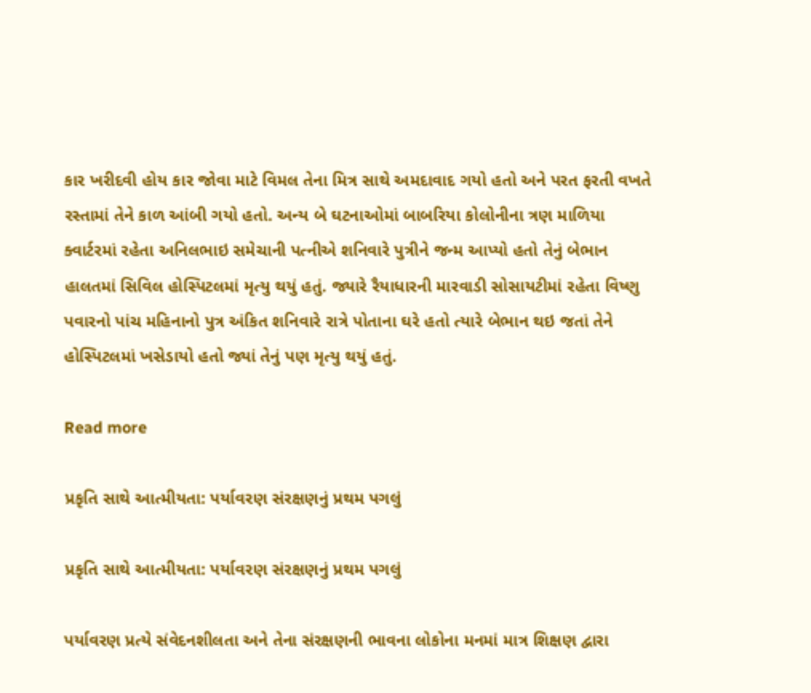કાર ખરીદવી હોય કાર જોવા માટે વિમલ તેના મિત્ર સાથે અમદાવાદ ગયો હતો અને પરત ફરતી વખતે રસ્તામાં તેને કાળ આંબી ગયો હતો. અન્ય બે ઘટનાઓમાં બાબરિયા કોલોનીના ત્રણ માળિયા ક્વાર્ટરમાં રહેતા અનિલભાઇ સમેચાની પત્નીએ શનિવારે પુત્રીને જન્મ આપ્યો હતો તેનું બેભાન હાલતમાં સિવિલ હોસ્પિટલમાં મૃત્યુ થયું હતું. જ્યારે રૈયાધારની મારવાડી સોસાયટીમાં રહેતા વિષ્ણુ પવારનો પાંચ મહિનાનો પુત્ર અંકિત શનિવારે રાત્રે પોતાના ઘરે હતો ત્યારે બેભાન થઇ જતાં તેને હોસ્પિટલમાં ખસેડાયો હતો જ્યાં તેનું પણ મૃત્યુ થયું હતું.

Read more

પ્રકૃતિ સાથે આત્મીયતા: પર્યાવરણ સંરક્ષણનું પ્રથમ પગલું

પ્રકૃતિ સાથે આત્મીયતા: પર્યાવરણ સંરક્ષણનું પ્રથમ પગલું

પર્યાવરણ પ્રત્યે સંવેદનશીલતા અને તેના સંરક્ષણની ભાવના લોકોના મનમાં માત્ર શિક્ષણ દ્વારા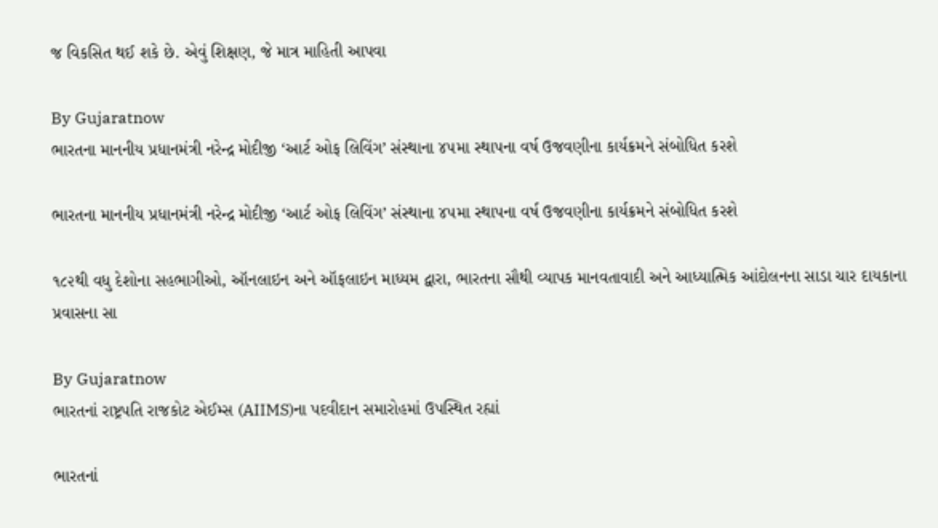જ વિકસિત થઈ શકે છે. એવું શિક્ષણ, જે માત્ર માહિતી આપવા

By Gujaratnow
ભારતના માનનીય પ્રધાનમંત્રી નરેન્દ્ર મોદીજી ‘આર્ટ ઓફ લિવિંગ’ સંસ્થાના ૪૫મા સ્થાપના વર્ષ ઉજવણીના કાર્યક્રમને સંબોધિત કરશે

ભારતના માનનીય પ્રધાનમંત્રી નરેન્દ્ર મોદીજી ‘આર્ટ ઓફ લિવિંગ’ સંસ્થાના ૪૫મા સ્થાપના વર્ષ ઉજવણીના કાર્યક્રમને સંબોધિત કરશે

૧૮૨થી વધુ દેશોના સહભાગીઓ, ઑનલાઇન અને ઑફલાઇન માધ્યમ દ્વારા, ભારતના સૌથી વ્યાપક માનવતાવાદી અને આધ્યાત્મિક આંદોલનના સાડા ચાર દાયકાના પ્રવાસના સા

By Gujaratnow
ભારતનાં રાષ્ટ્રપતિ રાજકોટ એઈમ્સ (AIIMS)ના પદવીદાન સમારોહમાં ઉપસ્થિત રહ્યાં

ભારતનાં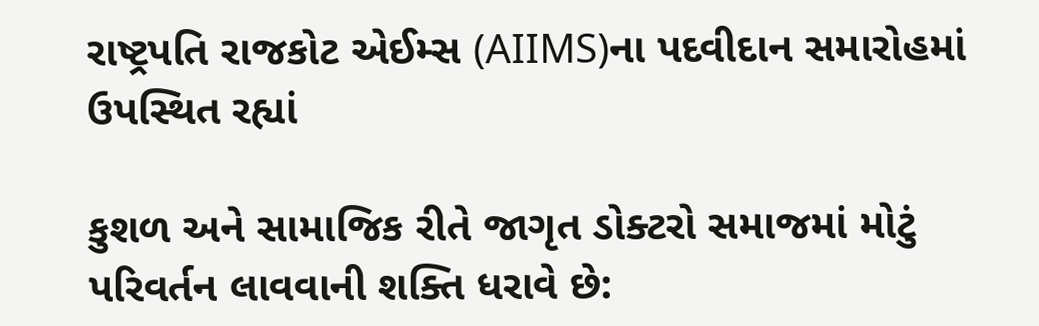રાષ્ટ્રપતિ રાજકોટ એઈમ્સ (AIIMS)ના પદવીદાન સમારોહમાં ઉપસ્થિત રહ્યાં

કુશળ અને સામાજિક રીતે જાગૃત ડોક્ટરો સમાજમાં મોટું પરિવર્તન લાવવાની શક્તિ ધરાવે છે: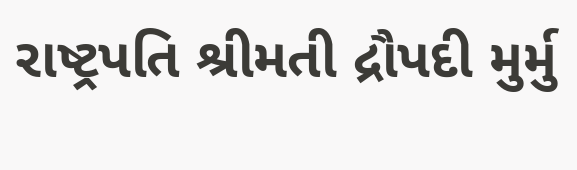રાષ્ટ્રપતિ શ્રીમતી દ્રૌપદી મુર્મુ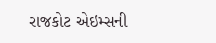રાજકોટ એઇમ્સની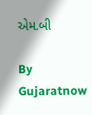એમ.બી

By Gujaratnow